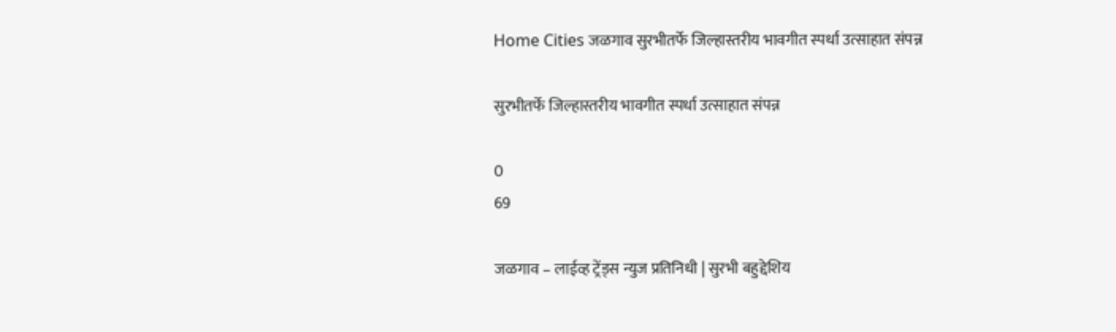Home Cities जळगाव सुरभीतर्फे जिल्हास्तरीय भावगीत स्पर्धा उत्साहात संपन्न

सुरभीतर्फे जिल्हास्तरीय भावगीत स्पर्धा उत्साहात संपन्न

0
69

जळगाव – लाईव्ह ट्रेंड्स न्युज प्रतिनिधी | सुरभी बहुद्देशिय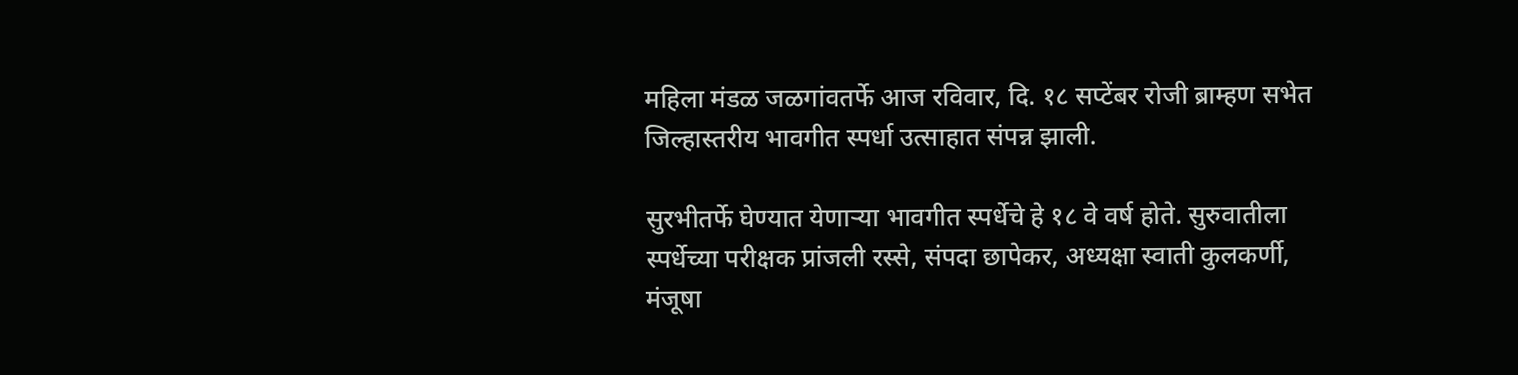महिला मंडळ जळगांवतर्फे आज रविवार, दि. १८ सप्टेंबर रोजी ब्राम्हण सभेत जिल्हास्तरीय भावगीत स्पर्धा उत्साहात संपन्न झाली.

सुरभीतर्फे घेण्यात येणाऱ्या भावगीत स्पर्धेचे हे १८ वे वर्ष होते. सुरुवातीला स्पर्धेच्या परीक्षक प्रांजली रस्से, संपदा छापेकर, अध्यक्षा स्वाती कुलकर्णी, मंजूषा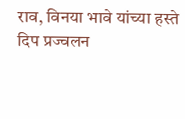राव, विनया भावे यांच्या हस्ते दिप प्रज्वलन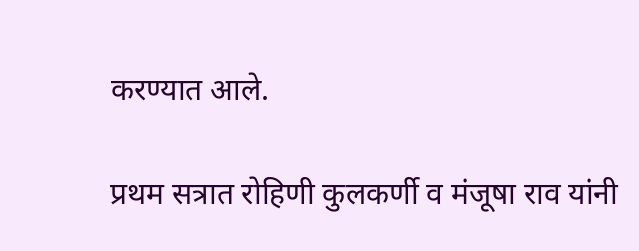करण्यात आले.

प्रथम सत्रात रोहिणी कुलकर्णी व मंजूषा राव यांनी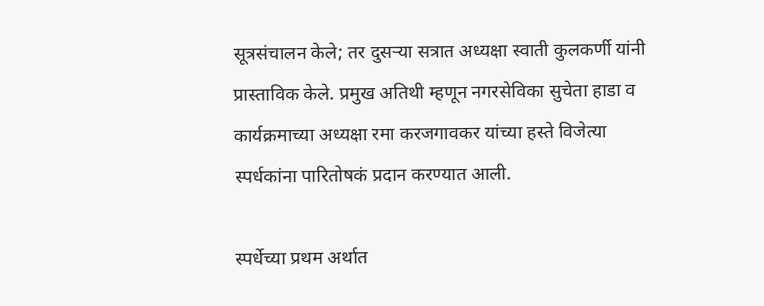सूत्रसंचालन केले; तर दुसऱ्या सत्रात अध्यक्षा स्वाती कुलकर्णी यांनी प्रास्ताविक केले. प्रमुख अतिथी म्हणून नगरसेविका सुचेता हाडा व कार्यक्रमाच्या अध्यक्षा रमा करजगावकर यांच्या हस्ते विजेत्या स्पर्धकांना पारितोषकं प्रदान करण्यात आली.

स्पर्धेच्या प्रथम अर्थात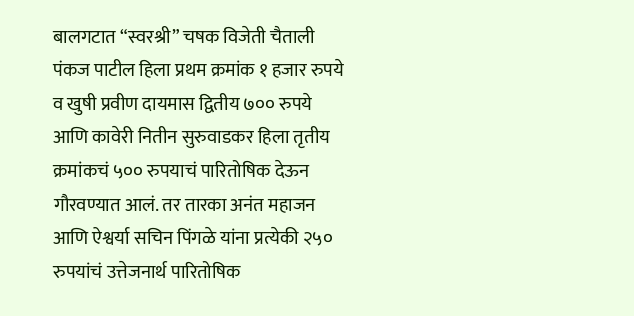बालगटात “स्वरश्री” चषक विजेती चैताली पंकज पाटील हिला प्रथम क्रमांक १ हजार रुपये व खुषी प्रवीण दायमास द्वितीय ७०० रुपये आणि कावेरी नितीन सुरुवाडकर हिला तृतीय क्रमांकचं ५०० रुपयाचं पारितोषिक देऊन गौरवण्यात आलं. तर तारका अनंत महाजन आणि ऐश्वर्या सचिन पिंगळे यांना प्रत्येकी २५० रुपयांचं उत्तेजनार्थ पारितोषिक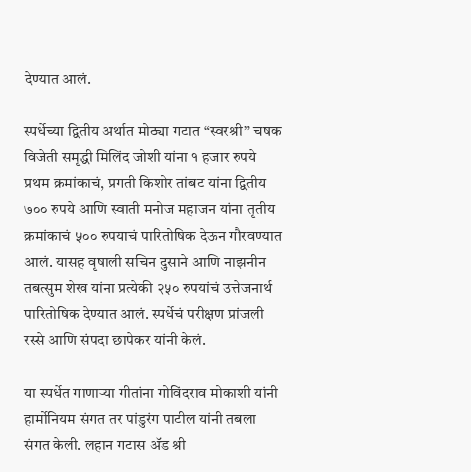देण्यात आलं.

स्पर्धेच्या द्वितीय अर्थात मोठ्या गटात “स्वरश्री” चषक विजेती समृद्धी मिलिंद जोशी यांना १ हजार रुपये प्रथम क्रमांकाचं, प्रगती किशोर तांबट यांना द्वितीय ७०० रुपये आणि स्वाती मनोज महाजन यांना तृतीय क्रमांकाचं ५०० रुपयाचं पारितोषिक देऊन गौरवण्यात आलं. यासह वृषाली सचिन दुसाने आणि नाझनीन तबत्सुम शेख यांना प्रत्येकी २५० रुपयांचं उत्तेजनार्थ पारितोषिक देण्यात आलं. स्पर्धेचं परीक्षण प्रांजली रस्से आणि संपदा छापेकर यांनी केलं.

या स्पर्धेत गाणाऱ्या गीतांना गोविंदराव मोकाशी यांनी हार्मोनियम संगत तर पांडुरंग पाटील यांनी तबला संगत केली. लहान गटास ॲड श्री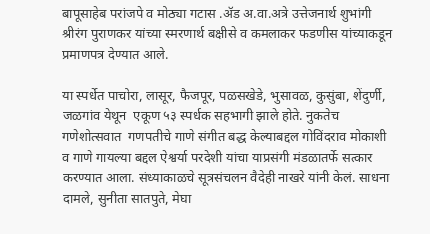बापूसाहेब परांजपे व मोठ्या गटास .ॲड अ.वा.अत्रे उत्तेजनार्थ शुभांगी श्रीरंग पुराणकर यांच्या स्मरणार्थ बक्षीसे व कमलाकर फडणीस यांच्याकडून प्रमाणपत्र देण्यात आले.

या स्पर्धेत पाचोरा, लासूर, फैजपूर, पळसखेडे, भुसावळ, कुसुंबा, शेंदुर्णी, जळगांव येथून  एकूण ५३ स्पर्धक सहभागी झाले होते. नुकतेच गणेशोत्सवात  गणपतीचे गाणे संगीत बद्ध केल्याबद्दल गोविंदराव मोकाशी व गाणे गायल्या बद्दल ऐश्वर्या परदेशी यांचा याप्रसंगी मंडळातर्फे सत्कार करण्यात आला. संध्याकाळचे सूत्रसंचलन वैदेही नाखरे यांनी केलं. साधना दामले, सुनीता सातपुते, मेघा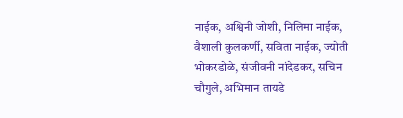नाईक, अश्विनी जोशी, निलिमा नाईक, वैशाली कुलकर्णी, सविता नाईक, ज्योती भोकरडोळे, संजीवनी नांदेडकर, सचिन चौगुले, अभिमान तायडे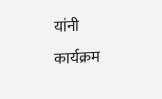यांनी कार्यक्रम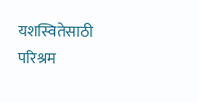यशस्वितेसाठी परिश्रम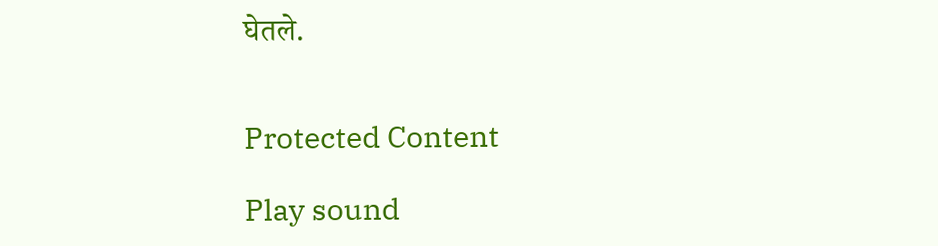घेतले.


Protected Content

Play sound